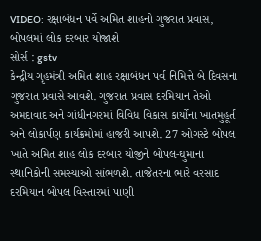VIDEO: રક્ષાબંધન પર્વે અમિત શાહનો ગુજરાત પ્રવાસ, બોપલમાં લોક દરબાર યોજાશે
સોર્સ : gstv
કેન્દ્રીય ગૃહમંત્રી અમિત શાહ રક્ષાબંધન પર્વ નિમિત્તે બે દિવસના ગુજરાત પ્રવાસે આવશે. ગુજરાત પ્રવાસ દરમિયાન તેઓ અમદાવાદ અને ગાંધીનગરમાં વિવિધ વિકાસ કાર્યોના ખાતમુહૂર્ત અને લોકાર્પણ કાર્યક્રમોમાં હાજરી આપશે. 27 ઓગસ્ટે બોપલ ખાતે અમિત શાહ લોક દરબાર યોજીને બોપલ-ઘુમાના સ્થાનિકોની સમસ્યાઓ સાંભળશે. તાજેતરના ભારે વરસાદ દરમિયાન બોપલ વિસ્તારમાં પાણી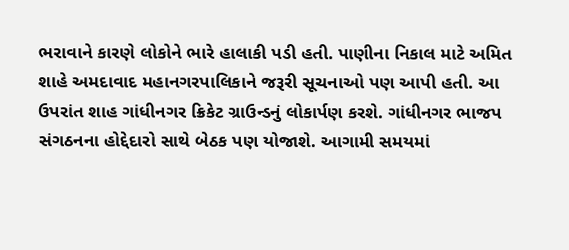ભરાવાને કારણે લોકોને ભારે હાલાકી પડી હતી. પાણીના નિકાલ માટે અમિત શાહે અમદાવાદ મહાનગરપાલિકાને જરૂરી સૂચનાઓ પણ આપી હતી. આ ઉપરાંત શાહ ગાંધીનગર ક્રિકેટ ગ્રાઉન્ડનું લોકાર્પણ કરશે. ગાંધીનગર ભાજપ સંગઠનના હોદ્દેદારો સાથે બેઠક પણ યોજાશે. આગામી સમયમાં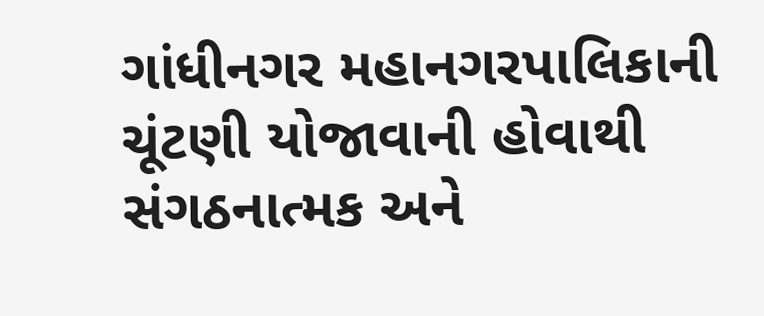ગાંધીનગર મહાનગરપાલિકાની ચૂંટણી યોજાવાની હોવાથી સંગઠનાત્મક અને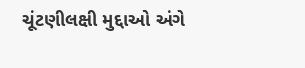ચૂંટણીલક્ષી મુદ્દાઓ અંગે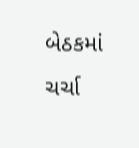બેઠકમાં ચર્ચા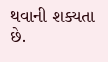થવાની શક્યતા છે.